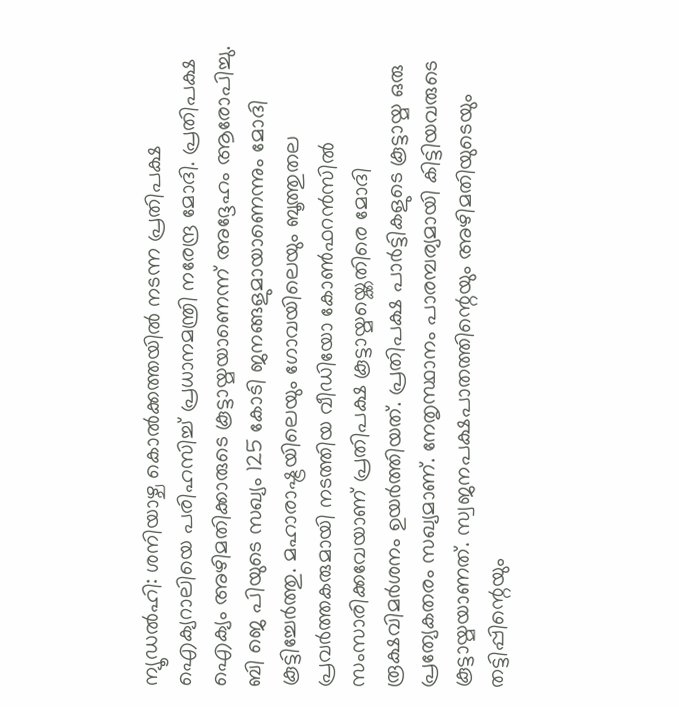ന്യൂഡൽഹി: ശനിയാഴ്ച കൊൽക്കത്തയിൽ നടന്ന പ്രതിപക്ഷ ഐക്യറാലിയെ പരിഹസിച്ച് പ്രധാനമന്ത്രി നരേന്ദ്ര മോദി. പ്രതിപക്ഷ ഐക്യം അഴിമതിക്കാരുടെ കൂട്ടായ്മയാണെന്ന് അദ്ദേഹം ആരോപിച്ചു. ബി ജെ പിയുടെ സഖ്യം 125 കോടി ജനങ്ങളുമായാണെന്നും മോദി കൂട്ടിച്ചേർത്തു. മഹാരാഷ്ട്രയിലെയും ഗോവയിലെയും ബൂത്തുതല പ്രവർത്തകരുമായി നടത്തിയ വീഡിയോ കോൺഫറൻസിൽ സംസാരിക്കവേയാണ് പ്രതിപക്ഷ കൂട്ടായ്മയ്ക്കെതിരെ മോദി രൂക്ഷവിമർശനം ഉയർത്തിയത്. പ്രതിപക്ഷ പാർട്ടികളുടെ കൂട്ടായ്മ ഒരു പ്രത്യേകതരം സഖ്യമാണ്. നേതൃസ്ഥാനം പാരമ്പര്യമായി കിട്ടിയവരുടെ കൂട്ടായ്മയാണത്. സ്വജനപക്ഷപാതത്തിന്റെയും അഴിമതിയുടെയും തട്ടിപ്പിന്റെയും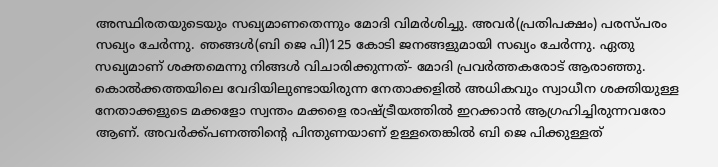അസ്ഥിരതയുടെയും സഖ്യമാണതെന്നും മോദി വിമർശിച്ചു. അവർ(പ്രതിപക്ഷം) പരസ്പരം സഖ്യം ചേർന്നു. ഞങ്ങൾ(ബി ജെ പി)125 കോടി ജനങ്ങളുമായി സഖ്യം ചേർന്നു. ഏതു സഖ്യമാണ് ശക്തമെന്നു നിങ്ങൾ വിചാരിക്കുന്നത്- മോദി പ്രവർത്തകരോട് ആരാഞ്ഞു. കൊൽക്കത്തയിലെ വേദിയിലുണ്ടായിരുന്ന നേതാക്കളിൽ അധികവും സ്വാധീന ശക്തിയുള്ള നേതാക്കളുടെ മക്കളോ സ്വന്തം മക്കളെ രാഷ്ട്രീയത്തിൽ ഇറക്കാൻ ആഗ്രഹിച്ചിരുന്നവരോ ആണ്. അവർക്ക്പണത്തിന്റെ പിന്തുണയാണ് ഉള്ളതെങ്കിൽ ബി ജെ പിക്കുള്ളത്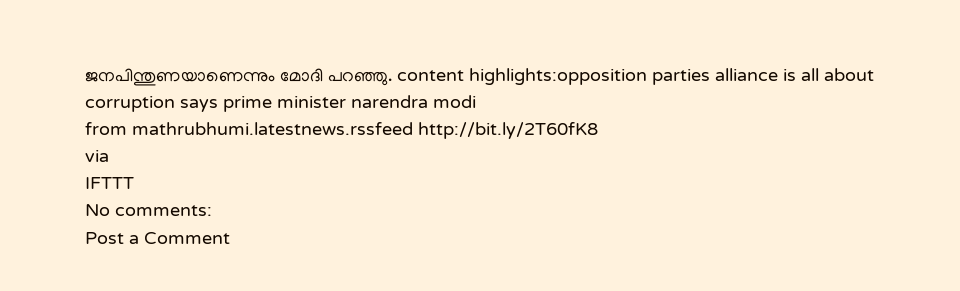ജനപിന്തുണയാണെന്നും മോദി പറഞ്ഞു. content highlights:opposition parties alliance is all about corruption says prime minister narendra modi
from mathrubhumi.latestnews.rssfeed http://bit.ly/2T60fK8
via
IFTTT
No comments:
Post a Comment